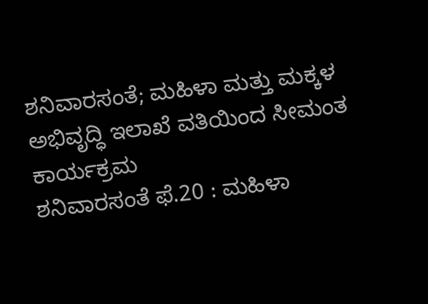ಶನಿವಾರಸಂತೆ; ಮಹಿಳಾ ಮತ್ತು ಮಕ್ಕಳ ಅಭಿವೃದ್ಧಿ ಇಲಾಖೆ ವತಿಯಿಂದ ಸೀಮಂತ ಕಾರ್ಯಕ್ರಮ
ಶನಿವಾರಸಂತೆ ಫೆ.20 : ಮಹಿಳಾ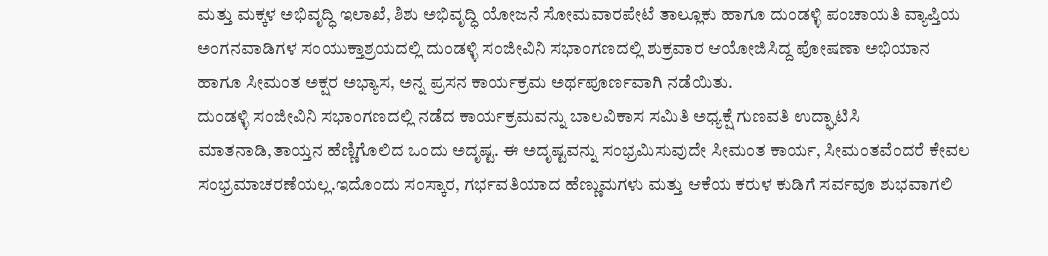ಮತ್ತು ಮಕ್ಕಳ ಅಭಿವೃದ್ಧಿ ಇಲಾಖೆ, ಶಿಶು ಅಭಿವೃದ್ಧಿ ಯೋಜನೆ ಸೋಮವಾರಪೇಟೆ ತಾಲ್ಲೂಕು ಹಾಗೂ ದುಂಡಳ್ಳಿ ಪಂಚಾಯತಿ ವ್ಯಾಪ್ತಿಯ ಅಂಗನವಾಡಿಗಳ ಸಂಯುಕ್ತಾಶ್ರಯದಲ್ಲಿ ದುಂಡಳ್ಳಿ ಸಂಜೀವಿನಿ ಸಭಾಂಗಣದಲ್ಲಿ ಶುಕ್ರವಾರ ಆಯೋಜಿಸಿದ್ದ ಪೋಷಣಾ ಅಭಿಯಾನ ಹಾಗೂ ಸೀಮಂತ ಅಕ್ಷರ ಅಭ್ಯಾಸ, ಅನ್ನ ಪ್ರಸನ ಕಾರ್ಯಕ್ರಮ ಅರ್ಥಪೂರ್ಣವಾಗಿ ನಡೆಯಿತು.
ದುಂಡಳ್ಳಿ ಸಂಜೀವಿನಿ ಸಭಾಂಗಣದಲ್ಲಿ ನಡೆದ ಕಾರ್ಯಕ್ರಮವನ್ನು ಬಾಲವಿಕಾಸ ಸಮಿತಿ ಅಧ್ಯಕ್ಷೆ ಗುಣವತಿ ಉದ್ಘಾಟಿಸಿ ಮಾತನಾಡಿ,ತಾಯ್ತನ ಹೆಣ್ಣಿಗೊಲಿದ ಒಂದು ಅದೃಷ್ಟ. ಈ ಅದೃಷ್ಟವನ್ನು ಸಂಭ್ರಮಿಸುವುದೇ ಸೀಮಂತ ಕಾರ್ಯ, ಸೀಮಂತವೆಂದರೆ ಕೇವಲ ಸಂಭ್ರಮಾಚರಣೆಯಲ್ಲ.ಇದೊಂದು ಸಂಸ್ಕಾರ, ಗರ್ಭವತಿಯಾದ ಹೆಣ್ಣುಮಗಳು ಮತ್ತು ಆಕೆಯ ಕರುಳ ಕುಡಿಗೆ ಸರ್ವವೂ ಶುಭವಾಗಲಿ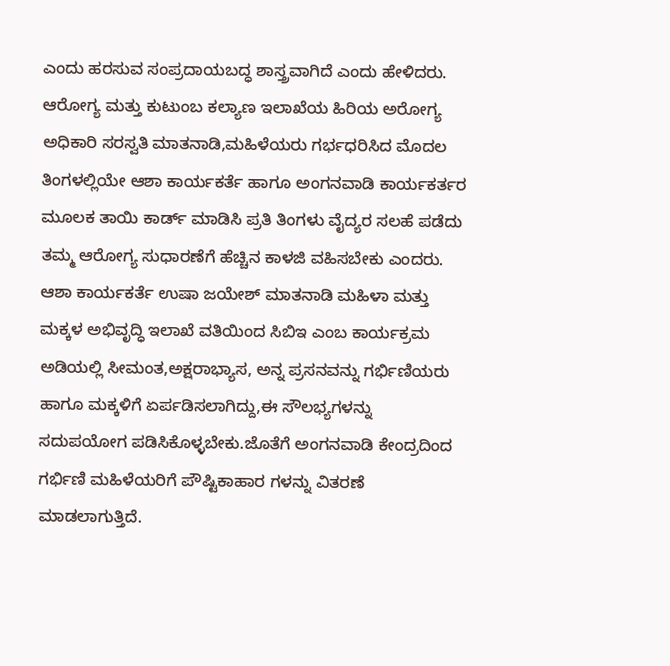ಎಂದು ಹರಸುವ ಸಂಪ್ರದಾಯಬದ್ಧ ಶಾಸ್ತ್ರವಾಗಿದೆ ಎಂದು ಹೇಳಿದರು.
ಆರೋಗ್ಯ ಮತ್ತು ಕುಟುಂಬ ಕಲ್ಯಾಣ ಇಲಾಖೆಯ ಹಿರಿಯ ಅರೋಗ್ಯ ಅಧಿಕಾರಿ ಸರಸ್ವತಿ ಮಾತನಾಡಿ,ಮಹಿಳೆಯರು ಗರ್ಭಧರಿಸಿದ ಮೊದಲ ತಿಂಗಳಲ್ಲಿಯೇ ಆಶಾ ಕಾರ್ಯಕರ್ತೆ ಹಾಗೂ ಅಂಗನವಾಡಿ ಕಾರ್ಯಕರ್ತರ ಮೂಲಕ ತಾಯಿ ಕಾರ್ಡ್ ಮಾಡಿಸಿ ಪ್ರತಿ ತಿಂಗಳು ವೈದ್ಯರ ಸಲಹೆ ಪಡೆದು ತಮ್ಮ ಆರೋಗ್ಯ ಸುಧಾರಣೆಗೆ ಹೆಚ್ಚಿನ ಕಾಳಜಿ ವಹಿಸಬೇಕು ಎಂದರು.
ಆಶಾ ಕಾರ್ಯಕರ್ತೆ ಉಷಾ ಜಯೇಶ್ ಮಾತನಾಡಿ ಮಹಿಳಾ ಮತ್ತು ಮಕ್ಕಳ ಅಭಿವೃದ್ಧಿ ಇಲಾಖೆ ವತಿಯಿಂದ ಸಿಬಿಇ ಎಂಬ ಕಾರ್ಯಕ್ರಮ ಅಡಿಯಲ್ಲಿ ಸೀಮಂತ,ಅಕ್ಷರಾಭ್ಯಾಸ, ಅನ್ನ ಪ್ರಸನವನ್ನು ಗರ್ಭಿಣಿಯರು ಹಾಗೂ ಮಕ್ಕಳಿಗೆ ಏರ್ಪಡಿಸಲಾಗಿದ್ದು,ಈ ಸೌಲಭ್ಯಗಳನ್ನು ಸದುಪಯೋಗ ಪಡಿಸಿಕೊಳ್ಳಬೇಕು.ಜೊತೆಗೆ ಅಂಗನವಾಡಿ ಕೇಂದ್ರದಿಂದ ಗರ್ಭಿಣಿ ಮಹಿಳೆಯರಿಗೆ ಪೌಷ್ಟಿಕಾಹಾರ ಗಳನ್ನು ವಿತರಣೆ ಮಾಡಲಾಗುತ್ತಿದೆ.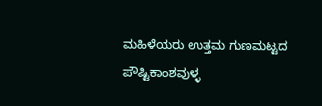ಮಹಿಳೆಯರು ಉತ್ತಮ ಗುಣಮಟ್ಟದ ಪೌಷ್ಟಿಕಾಂಶವುಳ್ಳ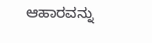ಆಹಾರವನ್ನು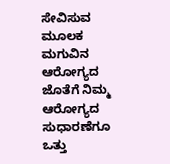ಸೇವಿಸುವ ಮೂಲಕ ಮಗುವಿನ ಆರೋಗ್ಯದ ಜೊತೆಗೆ ನಿಮ್ಮ ಆರೋಗ್ಯದ ಸುಧಾರಣೆಗೂ ಒತ್ತು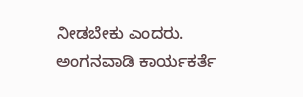ನೀಡಬೇಕು ಎಂದರು.
ಅಂಗನವಾಡಿ ಕಾರ್ಯಕರ್ತೆ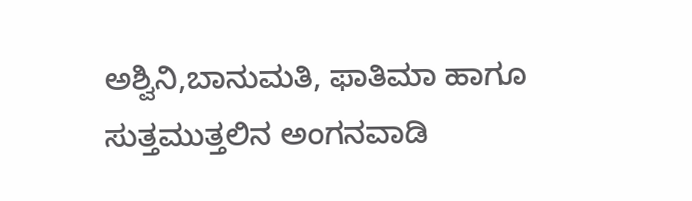ಅಶ್ವಿನಿ,ಬಾನುಮತಿ, ಫಾತಿಮಾ ಹಾಗೂ ಸುತ್ತಮುತ್ತಲಿನ ಅಂಗನವಾಡಿ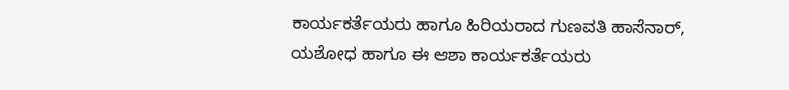ಕಾರ್ಯಕರ್ತೆಯರು ಹಾಗೂ ಹಿರಿಯರಾದ ಗುಣವತಿ ಹಾಸೆನಾರ್, ಯಶೋಧ ಹಾಗೂ ಈ ಆಶಾ ಕಾರ್ಯಕರ್ತೆಯರು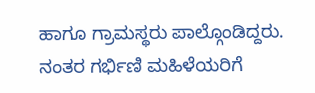ಹಾಗೂ ಗ್ರಾಮಸ್ಥರು ಪಾಲ್ಗೊಂಡಿದ್ದರು. ನಂತರ ಗರ್ಭಿಣಿ ಮಹಿಳೆಯರಿಗೆ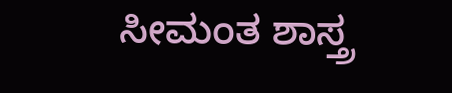ಸೀಮಂತ ಶಾಸ್ತ್ರ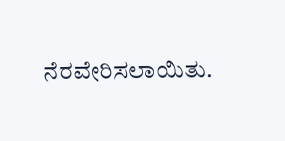ನೆರವೇರಿಸಲಾಯಿತು.